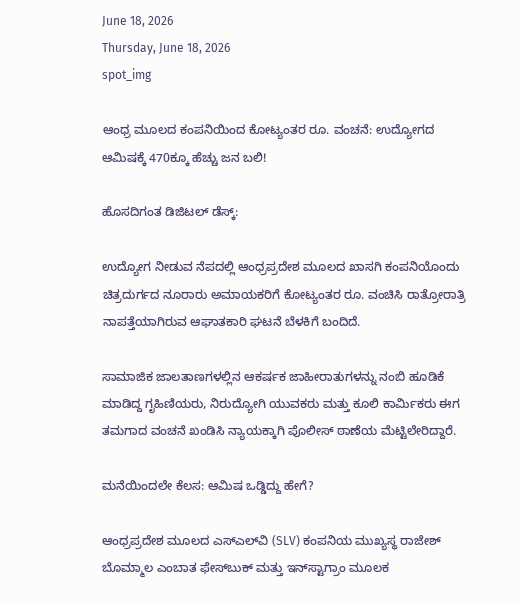June 18, 2026
Thursday, June 18, 2026
spot_img

ಆಂಧ್ರ ಮೂಲದ ಕಂಪನಿಯಿಂದ ಕೋಟ್ಯಂತರ ರೂ. ವಂಚನೆ: ಉದ್ಯೋಗದ ಆಮಿಷಕ್ಕೆ 470ಕ್ಕೂ ಹೆಚ್ಚು ಜನ ಬಲಿ!

ಹೊಸದಿಗಂತ ಡಿಜಿಟಲ್‌ ಡೆಸ್ಕ್:

ಉದ್ಯೋಗ ನೀಡುವ ನೆಪದಲ್ಲಿ ಆಂಧ್ರಪ್ರದೇಶ ಮೂಲದ ಖಾಸಗಿ ಕಂಪನಿಯೊಂದು ಚಿತ್ರದುರ್ಗದ ನೂರಾರು ಅಮಾಯಕರಿಗೆ ಕೋಟ್ಯಂತರ ರೂ. ವಂಚಿಸಿ ರಾತ್ರೋರಾತ್ರಿ ನಾಪತ್ತೆಯಾಗಿರುವ ಆಘಾತಕಾರಿ ಘಟನೆ ಬೆಳಕಿಗೆ ಬಂದಿದೆ.

ಸಾಮಾಜಿಕ ಜಾಲತಾಣಗಳಲ್ಲಿನ ಆಕರ್ಷಕ ಜಾಹೀರಾತುಗಳನ್ನು ನಂಬಿ ಹೂಡಿಕೆ ಮಾಡಿದ್ದ ಗೃಹಿಣಿಯರು, ನಿರುದ್ಯೋಗಿ ಯುವಕರು ಮತ್ತು ಕೂಲಿ ಕಾರ್ಮಿಕರು ಈಗ ತಮಗಾದ ವಂಚನೆ ಖಂಡಿಸಿ ನ್ಯಾಯಕ್ಕಾಗಿ ಪೊಲೀಸ್ ಠಾಣೆಯ ಮೆಟ್ಟಿಲೇರಿದ್ದಾರೆ.

ಮನೆಯಿಂದಲೇ ಕೆಲಸ: ಆಮಿಷ ಒಡ್ಡಿದ್ದು ಹೇಗೆ?

ಆಂಧ್ರಪ್ರದೇಶ ಮೂಲದ ಎಸ್‌ಎಲ್‌ವಿ (SLV) ಕಂಪನಿಯ ಮುಖ್ಯಸ್ಥ ರಾಜೇಶ್ ಬೊಮ್ಮಾಲ ಎಂಬಾತ ಫೇಸ್‌ಬುಕ್ ಮತ್ತು ಇನ್‌ಸ್ಟಾಗ್ರಾಂ ಮೂಲಕ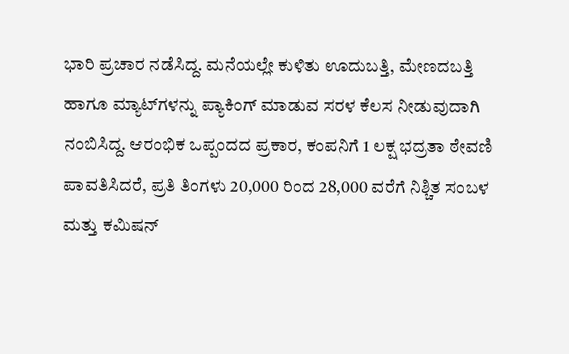ಭಾರಿ ಪ್ರಚಾರ ನಡೆಸಿದ್ದ. ಮನೆಯಲ್ಲೇ ಕುಳಿತು ಊದುಬತ್ತಿ, ಮೇಣದಬತ್ತಿ ಹಾಗೂ ಮ್ಯಾಟ್‌ಗಳನ್ನು ಪ್ಯಾಕಿಂಗ್ ಮಾಡುವ ಸರಳ ಕೆಲಸ ನೀಡುವುದಾಗಿ ನಂಬಿಸಿದ್ದ. ಆರಂಭಿಕ ಒಪ್ಪಂದದ ಪ್ರಕಾರ, ಕಂಪನಿಗೆ 1 ಲಕ್ಷ ಭದ್ರತಾ ಠೇವಣಿ ಪಾವತಿಸಿದರೆ, ಪ್ರತಿ ತಿಂಗಳು 20,000 ರಿಂದ 28,000 ವರೆಗೆ ನಿಶ್ಚಿತ ಸಂಬಳ ಮತ್ತು ಕಮಿಷನ್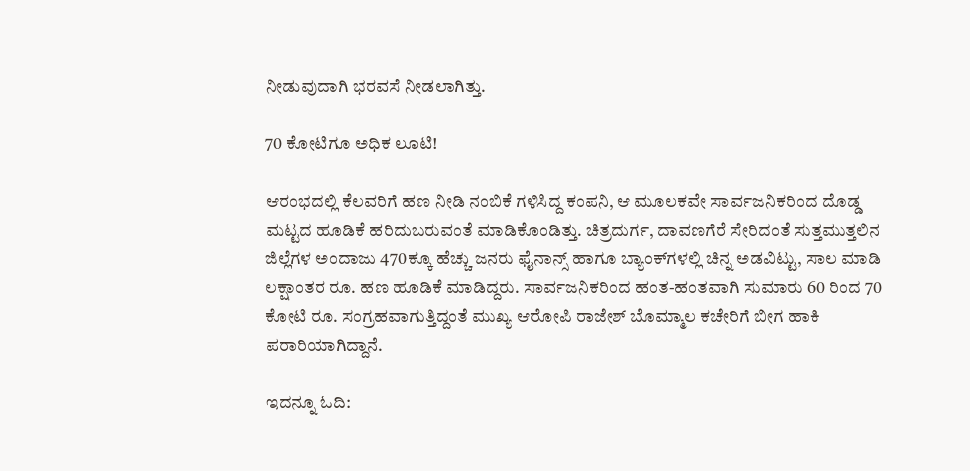ನೀಡುವುದಾಗಿ ಭರವಸೆ ನೀಡಲಾಗಿತ್ತು.

70 ಕೋಟಿಗೂ ಅಧಿಕ ಲೂಟಿ!

ಆರಂಭದಲ್ಲಿ ಕೆಲವರಿಗೆ ಹಣ ನೀಡಿ ನಂಬಿಕೆ ಗಳಿಸಿದ್ದ ಕಂಪನಿ, ಆ ಮೂಲಕವೇ ಸಾರ್ವಜನಿಕರಿಂದ ದೊಡ್ಡ ಮಟ್ಟದ ಹೂಡಿಕೆ ಹರಿದುಬರುವಂತೆ ಮಾಡಿಕೊಂಡಿತ್ತು. ಚಿತ್ರದುರ್ಗ, ದಾವಣಗೆರೆ ಸೇರಿದಂತೆ ಸುತ್ತಮುತ್ತಲಿನ ಜಿಲ್ಲೆಗಳ ಅಂದಾಜು 470ಕ್ಕೂ ಹೆಚ್ಚು ಜನರು ಫೈನಾನ್ಸ್ ಹಾಗೂ ಬ್ಯಾಂಕ್‌ಗಳಲ್ಲಿ ಚಿನ್ನ ಅಡವಿಟ್ಟು, ಸಾಲ ಮಾಡಿ ಲಕ್ಷಾಂತರ ರೂ. ಹಣ ಹೂಡಿಕೆ ಮಾಡಿದ್ದರು. ಸಾರ್ವಜನಿಕರಿಂದ ಹಂತ-ಹಂತವಾಗಿ ಸುಮಾರು 60 ರಿಂದ 70 ಕೋಟಿ ರೂ. ಸಂಗ್ರಹವಾಗುತ್ತಿದ್ದಂತೆ ಮುಖ್ಯ ಆರೋಪಿ ರಾಜೇಶ್ ಬೊಮ್ಮಾಲ ಕಚೇರಿಗೆ ಬೀಗ ಹಾಕಿ ಪರಾರಿಯಾಗಿದ್ದಾನೆ.

ಇದನ್ನೂ ಓದಿ: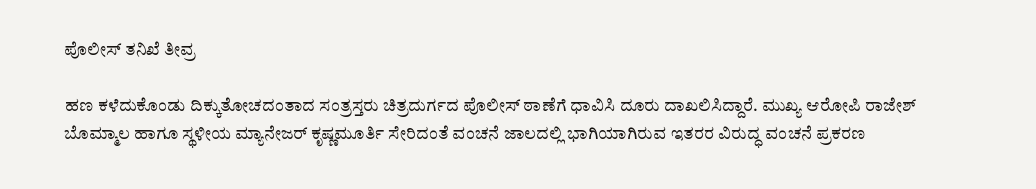ಪೊಲೀಸ್ ತನಿಖೆ ತೀವ್ರ

ಹಣ ಕಳೆದುಕೊಂಡು ದಿಕ್ಕುತೋಚದಂತಾದ ಸಂತ್ರಸ್ತರು ಚಿತ್ರದುರ್ಗದ ಪೊಲೀಸ್ ಠಾಣೆಗೆ ಧಾವಿಸಿ ದೂರು ದಾಖಲಿಸಿದ್ದಾರೆ. ಮುಖ್ಯ ಆರೋಪಿ ರಾಜೇಶ್ ಬೊಮ್ಮಾಲ ಹಾಗೂ ಸ್ಥಳೀಯ ಮ್ಯಾನೇಜರ್ ಕೃಷ್ಣಮೂರ್ತಿ ಸೇರಿದಂತೆ ವಂಚನೆ ಜಾಲದಲ್ಲಿ ಭಾಗಿಯಾಗಿರುವ ಇತರರ ವಿರುದ್ಧ ವಂಚನೆ ಪ್ರಕರಣ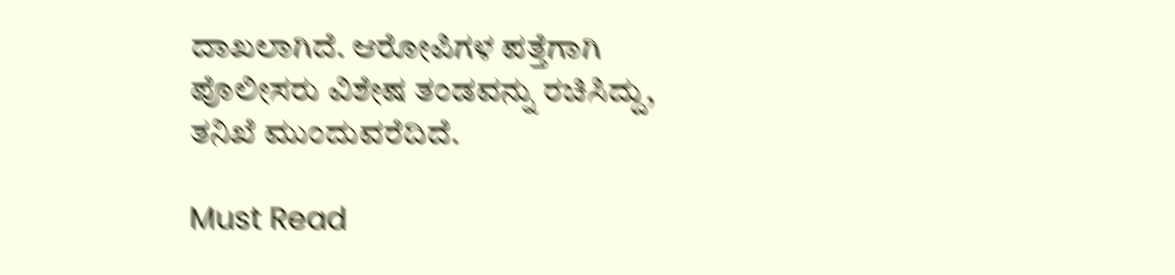ದಾಖಲಾಗಿದೆ. ಆರೋಪಿಗಳ ಪತ್ತೆಗಾಗಿ ಪೊಲೀಸರು ವಿಶೇಷ ತಂಡವನ್ನು ರಚಿಸಿದ್ದು, ತನಿಖೆ ಮುಂದುವರೆದಿದೆ.

Must Read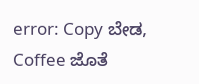error: Copy ಬೇಡ, Coffee ಜೊತೆ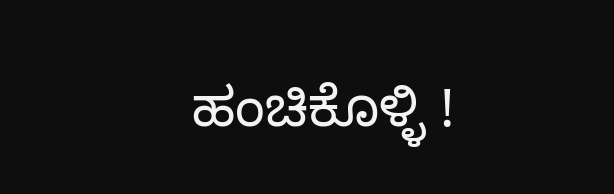ಹಂಚಿಕೊಳ್ಳಿ !